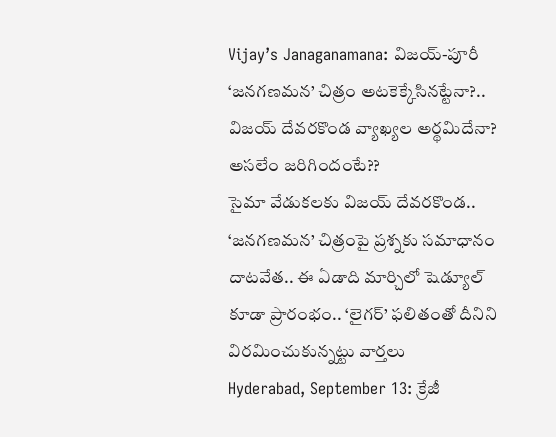Vijay’s Janaganamana: విజయ్-పూరీ ‘జనగణమన’ చిత్రం అటకెక్కేసినట్టేనా?.. విజయ్ దేవరకొండ వ్యాఖ్యల అర్థమిదేనా? అసలేం జరిగిందంటే??
సైమా వేడుకలకు విజయ్ దేవరకొండ.. ‘జనగణమన’ చిత్రంపై ప్రశ్నకు సమాధానం దాటవేత.. ఈ ఏడాది మార్చిలో షెడ్యూల్ కూడా ప్రారంభం.. ‘లైగర్’ ఫలితంతో దీనిని విరమించుకున్నట్టు వార్తలు
Hyderabad, September 13: క్రేజీ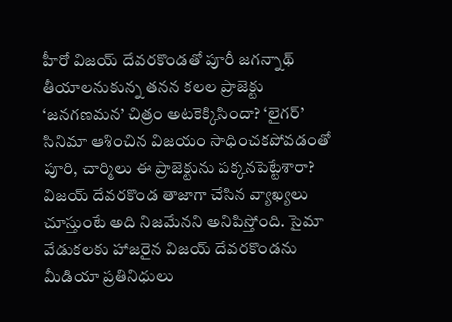హీరో విజయ్ దేవరకొండతో పూరీ జగన్నాథ్ తీయాలనుకున్న తనన కలల ప్రాజెక్టు ‘జనగణమన’ చిత్రం అటకెక్కిసిందా? ‘లైగర్’ సినిమా ఆశించిన విజయం సాధించకపోవడంతో పూరి, చార్మిలు ఈ ప్రాజెక్టును పక్కనపెట్టేశారా? విజయ్ దేవరకొండ తాజాగా చేసిన వ్యాఖ్యలు చూస్తుంటే అది నిజమేనని అనిపిస్తోంది. సైమా వేడుకలకు హాజరైన విజయ్ దేవరకొండను మీడియా ప్రతినిధులు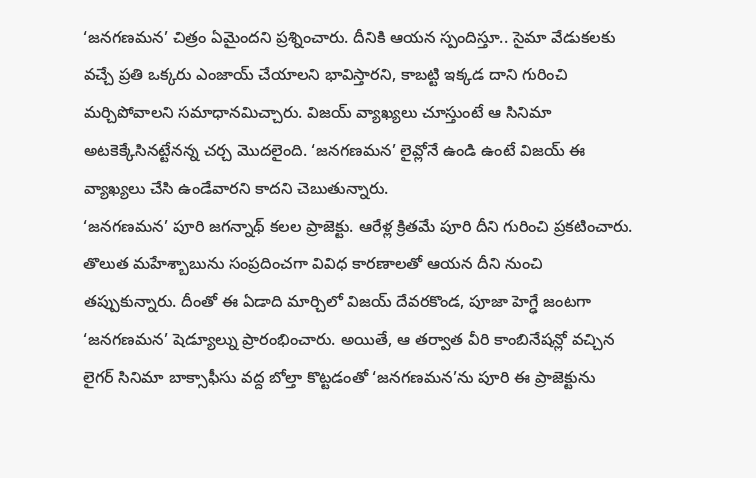‘జనగణమన’ చిత్రం ఏమైందని ప్రశ్నించారు. దీనికి ఆయన స్పందిస్తూ.. సైమా వేడుకలకు వచ్చే ప్రతి ఒక్కరు ఎంజాయ్ చేయాలని భావిస్తారని, కాబట్టి ఇక్కడ దాని గురించి మర్చిపోవాలని సమాధానమిచ్చారు. విజయ్ వ్యాఖ్యలు చూస్తుంటే ఆ సినిమా అటకెక్కేసినట్టేనన్న చర్చ మొదలైంది. ‘జనగణమన’ లైవ్లోనే ఉండి ఉంటే విజయ్ ఈ వ్యాఖ్యలు చేసి ఉండేవారని కాదని చెబుతున్నారు.
‘జనగణమన’ పూరి జగన్నాథ్ కలల ప్రాజెక్టు. ఆరేళ్ల క్రితమే పూరి దీని గురించి ప్రకటించారు. తొలుత మహేశ్బాబును సంప్రదించగా వివిధ కారణాలతో ఆయన దీని నుంచి తప్పుకున్నారు. దీంతో ఈ ఏడాది మార్చిలో విజయ్ దేవరకొండ, పూజా హెగ్ఢే జంటగా ‘జనగణమన’ షెడ్యూల్ను ప్రారంభించారు. అయితే, ఆ తర్వాత వీరి కాంబినేషన్లో వచ్చిన లైగర్ సినిమా బాక్సాఫీసు వద్ద బోల్తా కొట్టడంతో ‘జనగణమన’ను పూరి ఈ ప్రాజెక్టును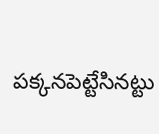పక్కనపెట్టేసినట్టు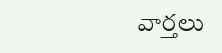వార్తలు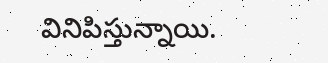వినిపిస్తున్నాయి.